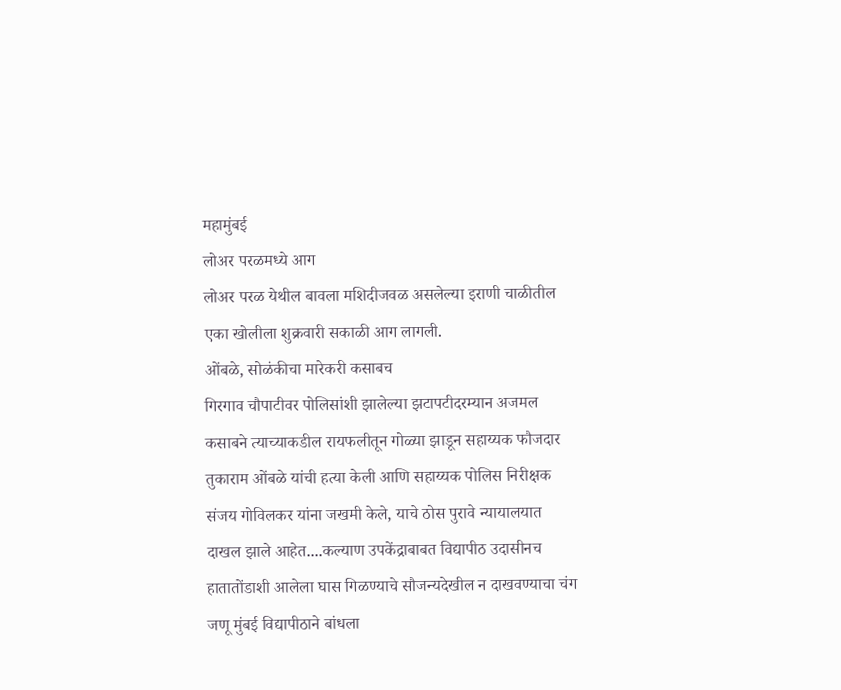महामुंबई
लोअर परळमध्ये आग
लोअर परळ येथील बावला मशिदीजवळ असलेल्या इराणी चाळीतील एका खोलीला शुक्रवारी सकाळी आग लागली.
ओंबळे, सोळंकीचा मारेकरी कसाबच
गिरगाव चौपाटीवर पोलिसांशी झालेल्या झटापटीदरम्यान अजमल कसाबने त्याच्याकडील रायफलीतून गोळ्या झाडून सहाय्यक फौजदार तुकाराम ओंबळे यांची हत्या केली आणि सहाय्यक पोलिस निरीक्षक संजय गोविलकर यांना जखमी केले, याचे ठोस पुरावे न्यायालयात दाखल झाले आहेत....कल्याण उपकेंद्राबाबत विद्यापीठ उदासीनच
हातातोंडाशी आलेला घास गिळण्याचे सौजन्यदेखील न दाखवण्याचा चंग जणू मुंबई विद्यापीठाने बांधला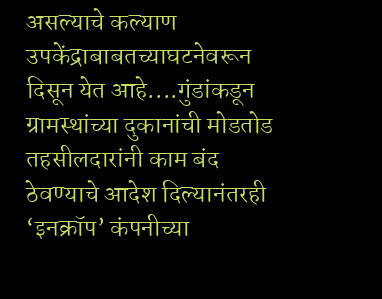असल्याचे कल्याण उपकेंद्राबाबतच्याघटनेवरून दिसून येत आहे....गुंडांकडून ग्रामस्थांच्या दुकानांची मोडतोड
तहसीलदारांनी काम बंद ठेवण्याचे आदेश दिल्यानंतरही ‘इनक्रॉप’ कंपनीच्या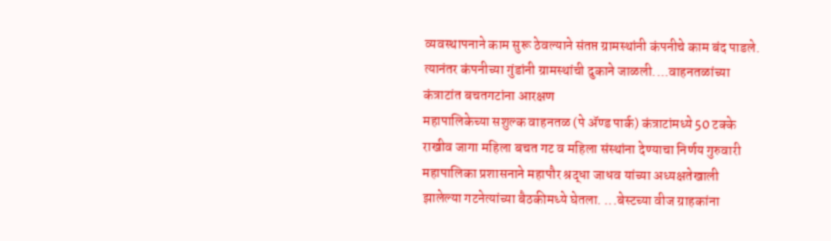व्यवस्थापनाने काम सुरू ठेवल्याने संतप्त ग्रामस्थांनी कंपनीचे काम बंद पाडले. त्यानंतर कंपनीच्या गुंडांनी ग्रामस्थांची दुकाने जाळली....वाहनतळांच्या कंत्राटांत बचतगटांना आरक्षण
महापालिकेच्या सशुल्क वाहनतळ (पे ॲण्ड पार्क) कंत्राटांमध्ये 50 टक्के राखीव जागा महिला बचत गट व महिला संस्थांना देण्याचा निर्णय गुरुवारी महापालिका प्रशासनाने महापौर श्रद्धा जाधव यांच्या अध्यक्षतेखाली झालेल्या गटनेत्यांच्या बैठकीमध्ये घेतला. ...बेस्टच्या वीज ग्राहकांना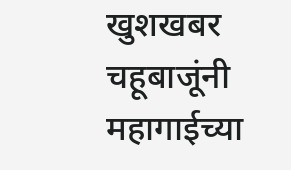खुशखबर
चहूबाजूंनी महागाईच्या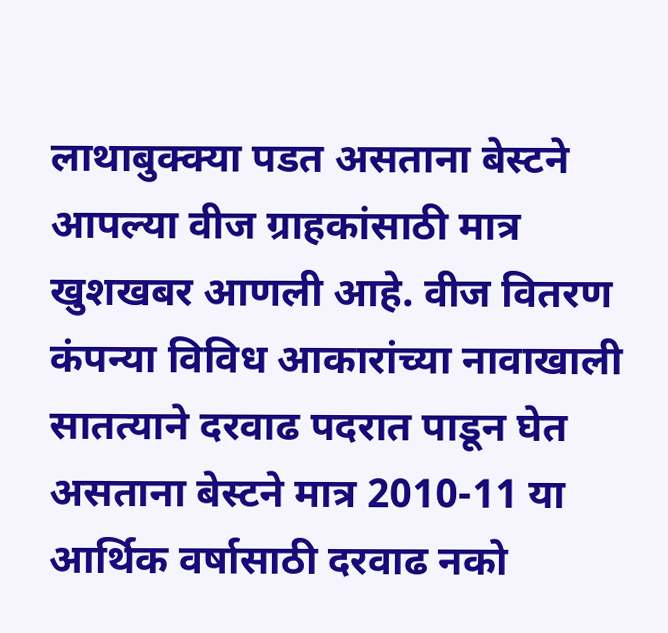लाथाबुक्क्या पडत असताना बेस्टने आपल्या वीज ग्राहकांसाठी मात्र खुशखबर आणली आहे. वीज वितरण कंपन्या विविध आकारांच्या नावाखाली सातत्याने दरवाढ पदरात पाडून घेत असताना बेस्टने मात्र 2010-11 या आर्थिक वर्षासाठी दरवाढ नको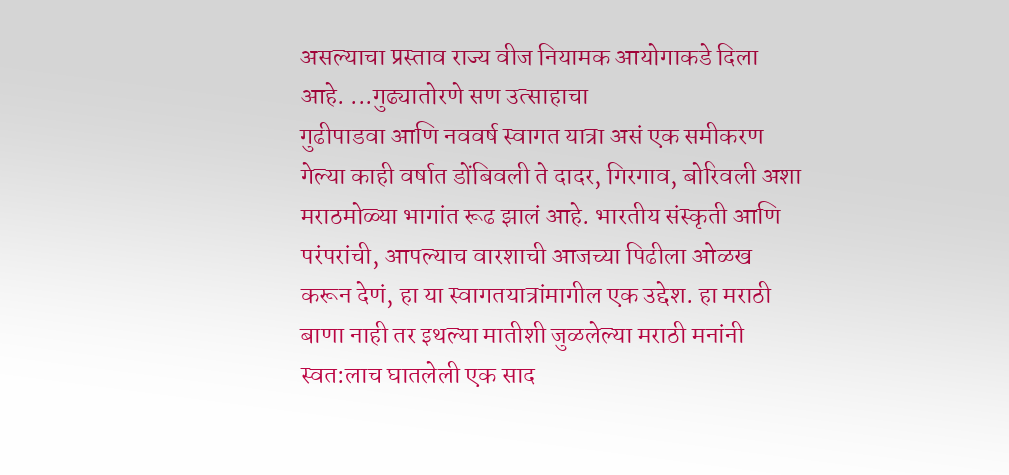असल्याचा प्रस्ताव राज्य वीज नियामक आयोगाकडे दिला आहे. ...गुढ्यातोरणे सण उत्साहाचा
गुढीपाडवा आणि नववर्ष स्वागत यात्रा असं एक समीकरण गेल्या काही वर्षात डोंबिवली ते दादर, गिरगाव, बोरिवली अशा मराठमोळ्या भागांत रूढ झालं आहे. भारतीय संस्कृती आणि परंपरांची, आपल्याच वारशाची आजच्या पिढीला ओळख करून देणं, हा या स्वागतयात्रांमागील एक उद्देश. हा मराठी बाणा नाही तर इथल्या मातीशी जुळलेल्या मराठी मनांनी स्वत:लाच घातलेली एक साद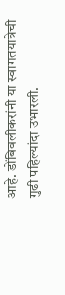आहे. डोंबिवलीकरांनी या स्वागतयात्रेची गुढी पहिल्यांदा उभारली.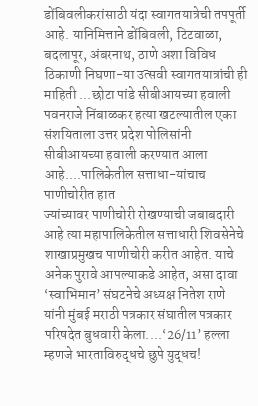डोंबिवलीकरांसाठी यंदा स्वागतयात्रेची तपपूर्ती आहे. यानिमित्ताने डोंबिवली, टिटवाळा, बदलापूर, अंबरनाथ, ठाणे अशा विविध ठिकाणी निघणा-या उत्सवी स्वागतयात्रांची ही माहिती ...छोटा पांडे सीबीआयच्या हवाली
पवनराजे निंबाळकर हत्या खटल्यातील एका संशयिताला उत्तर प्रदेश पोलिसांनी सीबीआयच्या हवाली करण्यात आला आहे....पालिकेतील सत्ताधा-यांचाच पाणीचोरीत हात
ज्यांच्यावर पाणीचोरी रोखण्याची जबाबदारी आहे त्या महापालिकेतील सत्ताधारी शिवसेनेचे शाखाप्रमुखच पाणीचोरी करीत आहेत. याचे अनेक पुरावे आपल्याकडे आहेत, असा दावा ‘स्वाभिमान’ संघटनेचे अध्यक्ष नितेश राणे यांनी मुंबई मराठी पत्रकार संघातील पत्रकार परिषदेत बुधवारी केला....‘26/11’ हल्ला म्हणजे भारताविरुद्धचे छुपे युद्धच!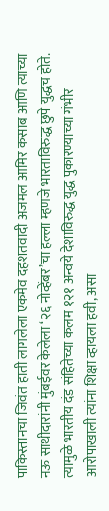पाकिस्तानचा जिवंत हाती लागलेला एकमेव दहशतवादी अजमल आमिर कसाब आणि त्याच्या नऊ साथीदारांनी मुंबईवर केलेला ‘२६ नोव्हेंबर’चा हल्ला म्हणजे भारताविरुद्ध छुपे युद्धच होते. त्यामुळे भारतीय दंड संहितेच्या कलम १२१ अन्वये देशाविरुद्ध युद्ध पुकारण्याच्या गंभीर आरोपाखाली त्यांना शिक्षा व्हायला हवी, असा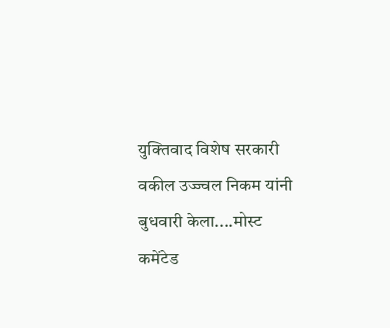युक्तिवाद विशेष सरकारी वकील उज्ज्वल निकम यांनी बुधवारी केला....मोस्ट कमेंटेड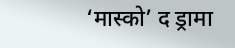‘मास्को’ द ड्रामा